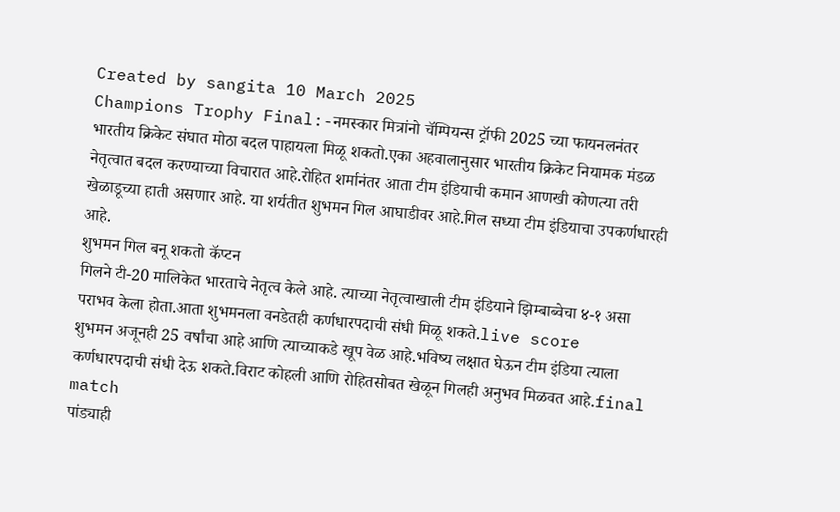Created by sangita 10 March 2025
Champions Trophy Final:-नमस्कार मित्रांनो चॅम्पियन्स ट्रॉफी 2025 च्या फायनलनंतर भारतीय क्रिकेट संघात मोठा बदल पाहायला मिळू शकतो.एका अहवालानुसार भारतीय क्रिकेट नियामक मंडळ नेतृत्वात बदल करण्याच्या विचारात आहे.रोहित शर्मानंतर आता टीम इंडियाची कमान आणखी कोणत्या तरी खेळाडूच्या हाती असणार आहे. या शर्यतीत शुभमन गिल आघाडीवर आहे.गिल सध्या टीम इंडियाचा उपकर्णधारही आहे.
शुभमन गिल बनू शकतो कॅप्टन
गिलने टी-20 मालिकेत भारताचे नेतृत्व केले आहे. त्याच्या नेतृत्वाखाली टीम इंडियाने झिम्बाब्वेचा ४-१ असा पराभव केला होता.आता शुभमनला वनडेतही कर्णधारपदाची संधी मिळू शकते.live score
शुभमन अजूनही 25 वर्षांचा आहे आणि त्याच्याकडे खूप वेळ आहे.भविष्य लक्षात घेऊन टीम इंडिया त्याला कर्णधारपदाची संधी देऊ शकते.विराट कोहली आणि रोहितसोबत खेळून गिलही अनुभव मिळवत आहे.final match
पांड्याही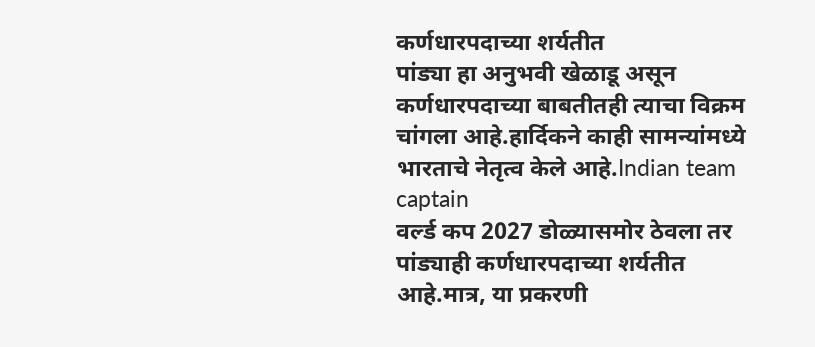कर्णधारपदाच्या शर्यतीत
पांड्या हा अनुभवी खेळाडू असून कर्णधारपदाच्या बाबतीतही त्याचा विक्रम चांगला आहे.हार्दिकने काही सामन्यांमध्ये भारताचे नेतृत्व केले आहे.Indian team captain
वर्ल्ड कप 2027 डोळ्यासमोर ठेवला तर पांड्याही कर्णधारपदाच्या शर्यतीत आहे.मात्र, या प्रकरणी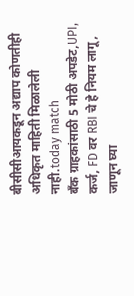बीसीसीआयकडून अद्याप कोणतीही अधिकृत माहिती मिळालेली नाही.today match
बँक ग्राहकांसाठी 5 मोठी अपडेट,UPI, कर्ज, FD वर RBI चे हे नियम लागू, जाणून घ्या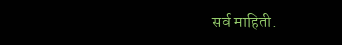सर्व माहिती.